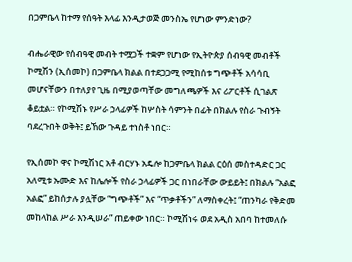በጋምቤላ ከተማ የሰዓት እላፊ እንዲታወጅ መንስኤ የሆነው ምንድነው?

ብሔራዊው የሰብዓዊ መብት ተሟጋች ተቋም የሆነው የኢትዮጵያ ሰብዓዊ መብቶች ኮሚሽን (ኢሰመኮ) በጋምቤላ ክልል በተደጋጋሚ የሚከሰቱ ግጭቶች አሳሳቢ መሆናቸውን በተለያየ ጊዜ በሚያወጣቸው መግለጫዎች እና ሪፖርቶች ሲገልጽ ቆይቷል። የኮሚሽኑ የሥራ ኃላፊዎች ከሦስት ሳምንት በፊት በክልሉ የስራ ጉብኝት ባደረጉበት ወቅት፤ ይኸው ጉዳይ ተነስቶ ነበር።

የኢሰመኮ ዋና ኮሚሽነር አቶ ብርሃኑ አዴሎ ከጋምቤላ ክልል ርዕሰ መስተዳድር ጋር አለሚቱ ኡሙድ እና ከሌሎች የስራ ኃላፊዎች ጋር በነበራቸው ውይይት፤ በክልሉ “አልፎ አልፎ” ይከሰታሉ ያሏቸው “ግጭቶች” እና “ጥቃቶችን” ለማስቀረት፤ “ጠንካራ የቅድመ መከላከል ሥራ እንዲሠራ” ጠይቀው ነበር። ኮሚሽነሩ ወደ አዲስ አበባ ከተመለሱ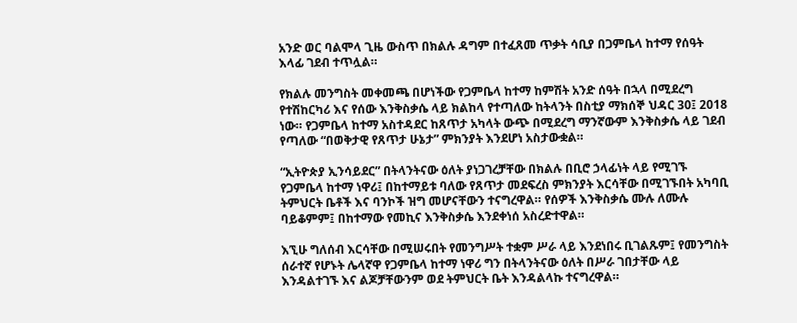አንድ ወር ባልሞላ ጊዜ ውስጥ በክልሉ ዳግም በተፈጸመ ጥቃት ሳቢያ በጋምቤላ ከተማ የሰዓት እላፊ ገደብ ተጥሏል።

የክልሉ መንግስት መቀመጫ በሆነችው የጋምቤላ ከተማ ከምሽት አንድ ሰዓት በኋላ በሚደረግ የተሽከርካሪ እና የሰው እንቅስቃሴ ላይ ክልከላ የተጣለው ከትላንት በስቲያ ማክሰኞ ህዳር 30፤ 2018 ነው። የጋምቤላ ከተማ አስተዳደር ከጸጥታ አካላት ውጭ በሚደረግ ማንኛውም እንቅስቃሴ ላይ ገደብ የጣለው “በወቅታዊ የጸጥታ ሁኔታ” ምክንያት እንደሆነ አስታውቋል።

“ኢትዮጵያ ኢንሳይደር” በትላንትናው ዕለት ያነጋገረቻቸው በክልሉ በቢሮ ኃላፊነት ላይ የሚገኙ የጋምቤላ ከተማ ነዋሪ፤ በከተማይቱ ባለው የጸጥታ መደፍረስ ምክንያት እርሳቸው በሚገኙበት አካባቢ ትምህርት ቤቶች እና ባንኮች ዝግ መሆናቸውን ተናግረዋል። የሰዎች እንቅስቃሴ ሙሉ ለሙሉ ባይቆምም፤ በከተማው የመኪና እንቅስቃሴ እንደቀነሰ አስረድተዋል።

እኚሁ ግለሰብ እርሳቸው በሚሠሩበት የመንግሥት ተቋም ሥራ ላይ እንደነበሩ ቢገልጹም፤ የመንግስት ሰራተኛ የሆኑት ሌላኛዋ የጋምቤላ ከተማ ነዋሪ ግን በትላንትናው ዕለት በሥራ ገበታቸው ላይ እንዳልተገኙ እና ልጆቻቸውንም ወደ ትምህርት ቤት እንዳልላኩ ተናግረዋል።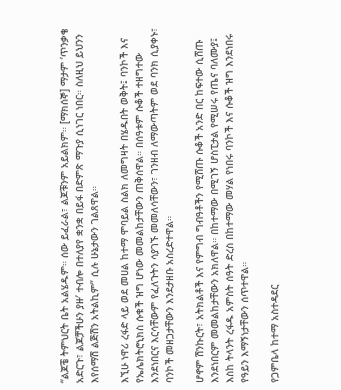“ልጆቼ ትምህርት ቤት አልሄዱም። ሰው ይፈራል፣ ልጆቹንም አይልክም። [ማክሰኞ] ማታም ‘ጥንቃቄ አድርጉ፣ ልጆቻችሁን ያዙ’ ተብሎ በተለያየ ቋንቋ በይፋ በድምጽ ማጉያ ሲነገር ነበር። ስለዚህ ይህንን እየሰማሽ ልጅሽን አትልኪም” ሲሉ ሁኔታውን ገልጸዋል።

እኚሁ ነዋሪ ረፋድ ላይ ወደ መሀል ከተማ ሞባይል ስልክ ለመግዛት በሄዱበት ወቅት፤ ባንኮች እና የኤሌክትሮኒክስ ሱቁች ዝግ ሆነው መመልከታቸውን ጠቅሰዋል። በሰዓቱም ሱቆች ተዘግተው እንደነበርና እርሳቸውም የፈለጉትን ሳያገኙ መመለሳቸውን፣ ገንዘብ ለማውጣትም ወደ ባንክ ሲያቀኑ፣ ባንኮች መዘጋታቸውን እንደታዘቡ አስረድተዋል።

ሆኖም ሽንኩርት፣ አትክልቶች እና የምግብ ግብዓቶችን የሚሸጡ ሱቆች አንድ በር ከፍተው ሲሸጡ እንደነበርም መመልከታቸውን አክለዋል። በከተማው በሚገኝ ሆስፒታል የሚሠሩ የጤና ባለሙያ፤ እስከ ትላንት ረፋዱ አምስት ሰዓት ድረስ በከተማው መሃል የነበሩ ባንኮች እና ሱቆች ዝግ እንደነበሩ የዓይን እማኝነታቸውን ሰጥተዋል።

የጋምቤላ ከተማ አስተዳደር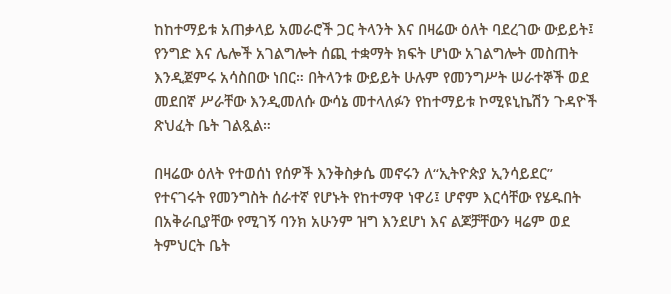ከከተማይቱ አጠቃላይ አመራሮች ጋር ትላንት እና በዛሬው ዕለት ባደረገው ውይይት፤ የንግድ እና ሌሎች አገልግሎት ሰጪ ተቋማት ክፍት ሆነው አገልግሎት መስጠት እንዲጀምሩ አሳስበው ነበር። በትላንቱ ውይይት ሁሉም የመንግሥት ሠራተኞች ወደ መደበኛ ሥራቸው እንዲመለሱ ውሳኔ መተላለፉን የከተማይቱ ኮሚዩኒኬሽን ጉዳዮች ጽህፈት ቤት ገልጿል።

በዛሬው ዕለት የተወሰነ የሰዎች እንቅስቃሴ መኖሩን ለ“ኢትዮጵያ ኢንሳይደር” የተናገሩት የመንግስት ሰራተኛ የሆኑት የከተማዋ ነዋሪ፤ ሆኖም እርሳቸው የሄዱበት በአቅራቢያቸው የሚገኝ ባንክ አሁንም ዝግ እንደሆነ እና ልጆቻቸውን ዛሬም ወደ ትምህርት ቤት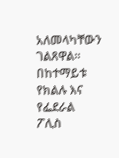አለመላካቸውን ገልጸዋል። በከተማይቱ የክልሉ እና የፌደራል ፖሊስ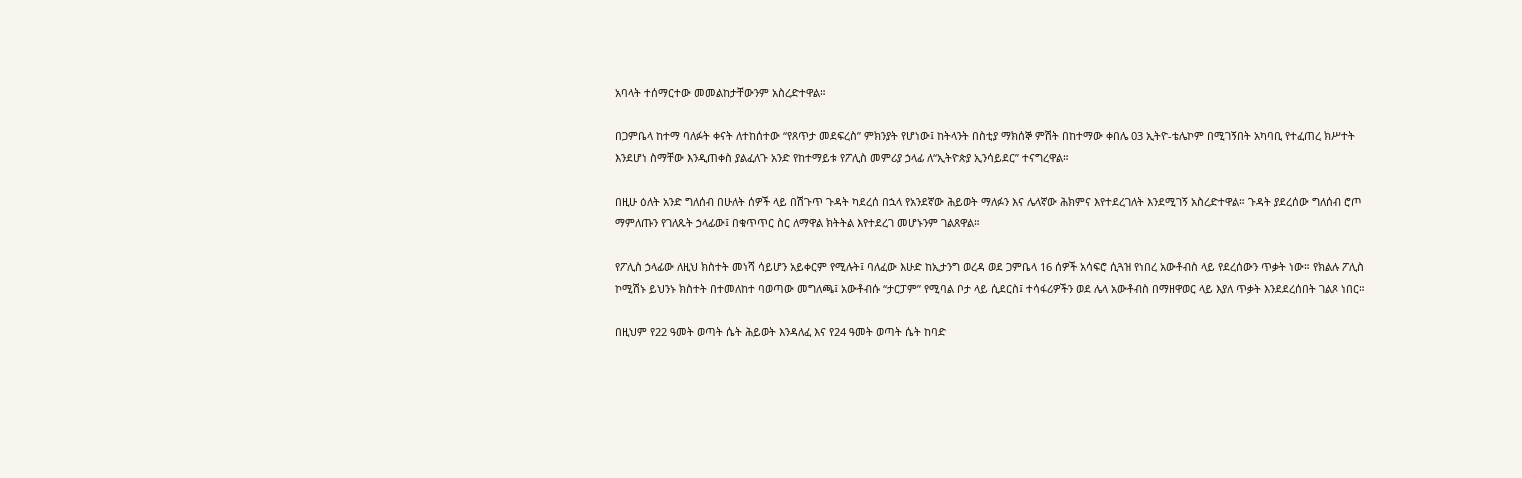አባላት ተሰማርተው መመልከታቸውንም አስረድተዋል።

በጋምቤላ ከተማ ባለፉት ቀናት ለተከሰተው “የጸጥታ መደፍረስ” ምክንያት የሆነው፤ ከትላንት በስቲያ ማክሰኞ ምሽት በከተማው ቀበሌ 03 ኢትዮ-ቴሌኮም በሚገኝበት አካባቢ የተፈጠረ ክሥተት እንደሆነ ስማቸው እንዲጠቀስ ያልፈለጉ አንድ የከተማይቱ የፖሊስ መምሪያ ኃላፊ ለ“ኢትዮጵያ ኢንሳይደር” ተናግረዋል።

በዚሁ ዕለት አንድ ግለሰብ በሁለት ሰዎች ላይ በሽጉጥ ጉዳት ካደረሰ በኋላ የአንደኛው ሕይወት ማለፉን እና ሌላኛው ሕክምና እየተደረገለት እንደሚገኝ አስረድተዋል። ጉዳት ያደረሰው ግለሰብ ሮጦ ማምለጡን የገለጹት ኃላፊው፤ በቁጥጥር ስር ለማዋል ክትትል እየተደረገ መሆኑንም ገልጸዋል።

የፖሊስ ኃላፊው ለዚህ ክስተት መነሻ ሳይሆን አይቀርም የሚሉት፤ ባለፈው እሁድ ከኢታንግ ወረዳ ወደ ጋምቤላ 16 ሰዎች አሳፍሮ ሲጓዝ የነበረ አውቶብስ ላይ የደረሰውን ጥቃት ነው። የክልሉ ፖሊስ ኮሚሽኑ ይህንኑ ክስተት በተመለከተ ባወጣው መግለጫ፤ አውቶብሱ “ታርፓም” የሚባል ቦታ ላይ ሲደርስ፤ ተሳፋሪዎችን ወደ ሌላ አውቶብስ በማዘዋወር ላይ እያለ ጥቃት እንደደረሰበት ገልጾ ነበር።

በዚህም የ22 ዓመት ወጣት ሴት ሕይወት እንዳለፈ እና የ24 ዓመት ወጣት ሴት ከባድ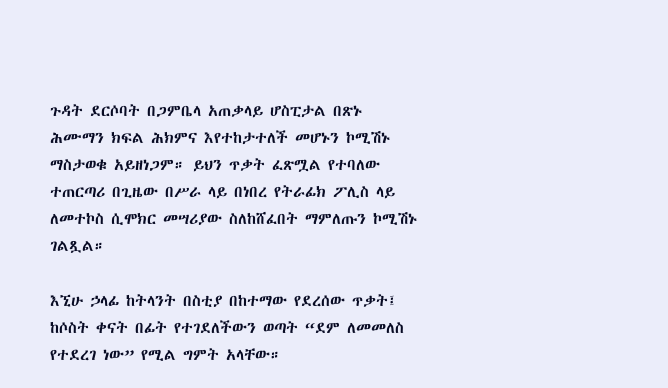ጉዳት ደርሶባት በጋምቤላ አጠቃላይ ሆስፒታል በጽኑ ሕሙማን ክፍል ሕክምና እየተከታተለች መሆኑን ኮሚሽኑ ማስታወቁ አይዘነጋም። ይህን ጥቃት ፈጽሟል የተባለው ተጠርጣሪ በጊዜው በሥራ ላይ በነበረ የትራፊክ ፖሊስ ላይ ለመተኮስ ሲሞክር መሣሪያው ስለከሸፈበት ማምለጡን ኮሚሽኑ ገልጿል።

እኚሁ ኃላፊ ከትላንት በስቲያ በከተማው የደረሰው ጥቃት፤ ከሶስት ቀናት በፊት የተገደለችውን ወጣት “ደም ለመመለስ የተደረገ ነው” የሚል ግምት አላቸው።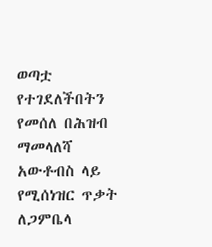ወጣቷ የተገደለችበትን የመሰለ በሕዝብ ማመላለሻ አውቶብስ ላይ የሚሰነዝር ጥቃት ለጋምቤላ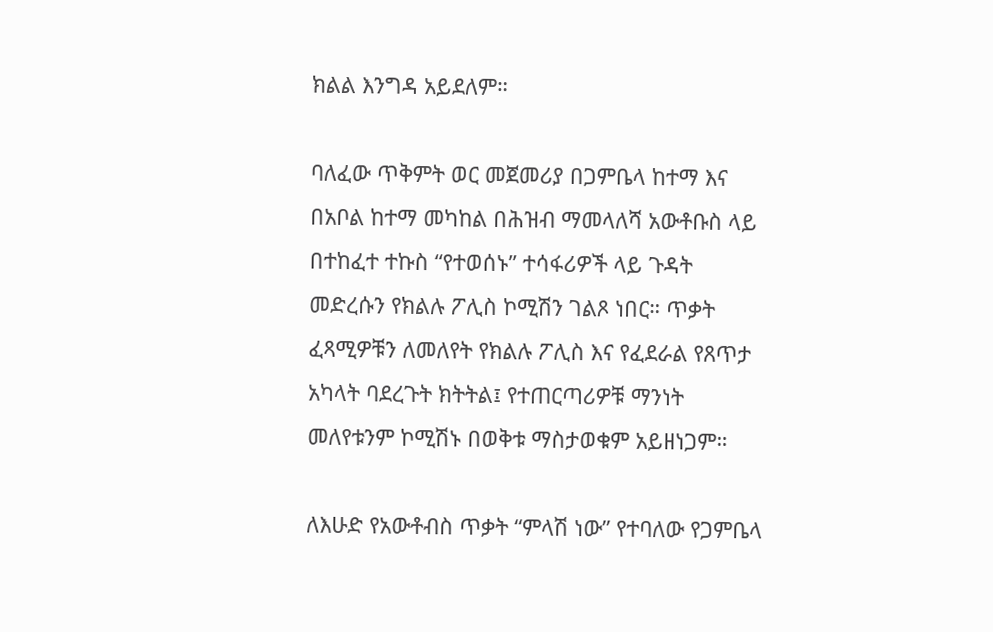ክልል እንግዳ አይደለም።

ባለፈው ጥቅምት ወር መጀመሪያ በጋምቤላ ከተማ እና በአቦል ከተማ መካከል በሕዝብ ማመላለሻ አውቶቡስ ላይ በተከፈተ ተኩስ “የተወሰኑ” ተሳፋሪዎች ላይ ጉዳት መድረሱን የክልሉ ፖሊስ ኮሚሽን ገልጾ ነበር። ጥቃት ፈጻሚዎቹን ለመለየት የክልሉ ፖሊስ እና የፈደራል የጸጥታ አካላት ባደረጉት ክትትል፤ የተጠርጣሪዎቹ ማንነት መለየቱንም ኮሚሽኑ በወቅቱ ማስታወቁም አይዘነጋም።

ለእሁድ የአውቶብስ ጥቃት “ምላሽ ነው” የተባለው የጋምቤላ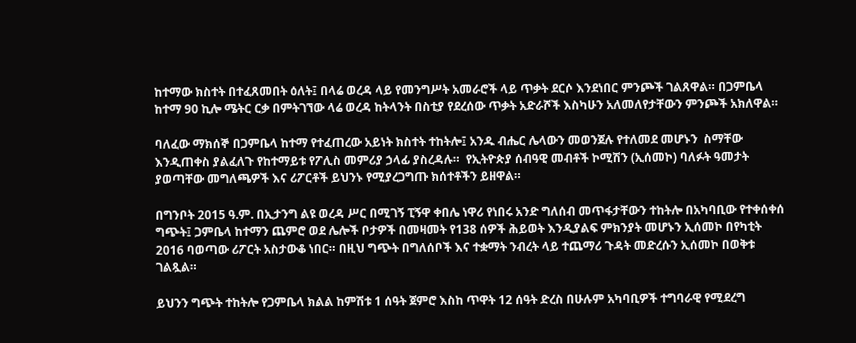ከተማው ክስተት በተፈጸመበት ዕለት፤ በላሬ ወረዳ ላይ የመንግሥት አመራሮች ላይ ጥቃት ደርሶ እንደነበር ምንጮች ገልጸዋል። በጋምቤላ ከተማ 90 ኪሎ ሜትር ርቃ በምትገኘው ላሬ ወረዳ ከትላንት በስቲያ የደረሰው ጥቃት አድራሾች እስካሁን አለመለየታቸውን ምንጮች አክለዋል።

ባለፈው ማክሰኞ በጋምቤላ ከተማ የተፈጠረው አይነት ክስተት ተከትሎ፤ አንዱ ብሔር ሌላውን መወንጀሉ የተለመደ መሆኑን  ስማቸው እንዲጠቀስ ያልፈለጉ የከተማይቱ የፖሊስ መምሪያ ኃላፊ ያስረዳሉ።  የኢትዮጵያ ሰብዓዊ መብቶች ኮሚሽን (ኢሰመኮ) ባለፉት ዓመታት ያወጣቸው መግለጫዎች እና ሪፖርቶች ይህንኑ የሚያረጋግጡ ክሰተቶችን ይዘዋል።

በግንቦት 2015 ዓ.ም. በኢታንግ ልዩ ወረዳ ሥር በሚገኝ ፒኝዋ ቀበሌ ነዋሪ የነበሩ አንድ ግለሰብ መጥፋታቸውን ተከትሎ በአካባቢው የተቀሰቀሰ ግጭት፤ ጋምቤላ ከተማን ጨምሮ ወደ ሌሎች ቦታዎች በመዛመት የ138 ሰዎች ሕይወት እንዲያልፍ ምክንያት መሆኑን ኢሰመኮ በየካቲት 2016 ባወጣው ሪፖርት አስታውቆ ነበር። በዚህ ግጭት በግለሰቦች እና ተቋማት ንብረት ላይ ተጨማሪ ጉዳት መድረሱን ኢሰመኮ በወቅቱ ገልጿል።

ይህንን ግጭት ተከትሎ የጋምቤላ ክልል ከምሽቱ 1 ሰዓት ጀምሮ እስከ ጥዋት 12 ሰዓት ድረስ በሁሉም አካባቢዎች ተግባራዊ የሚደረግ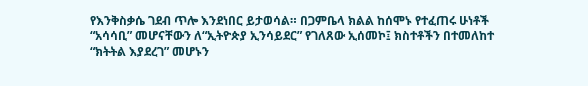የእንቅስቃሴ ገደብ ጥሎ እንደነበር ይታወሳል። በጋምቤላ ክልል ከሰሞኑ የተፈጠሩ ሁነቶች “አሳሳቢ” መሆናቸውን ለ“ኢትዮጵያ ኢንሳይደር” የገለጸው ኢሰመኮ፤ ክስተቶችን በተመለከተ “ክትትል እያደረገ” መሆኑን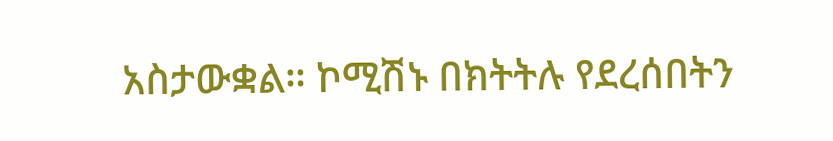አስታውቋል። ኮሚሽኑ በክትትሉ የደረሰበትን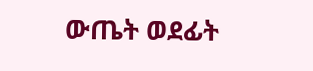ውጤት ወደፊት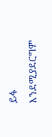ይፋ እንደሚያደርግም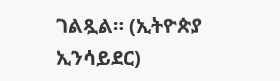ገልጿል። (ኢትዮጵያ ኢንሳይደር)